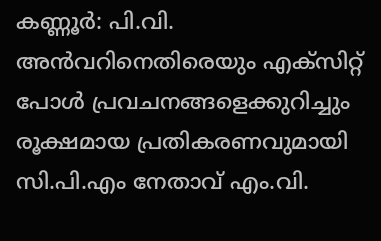കണ്ണൂർ: പി.വി. അൻവറിനെതിരെയും എക്സിറ്റ് പോൾ പ്രവചനങ്ങളെക്കുറിച്ചും രൂക്ഷമായ പ്രതികരണവുമായി സി.പി.എം നേതാവ് എം.വി.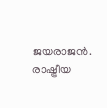ജയരാജൻ. രാഷ്ട്രീയ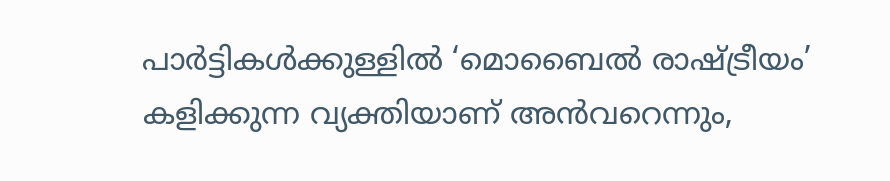പാർട്ടികൾക്കുള്ളിൽ ‘മൊബൈൽ രാഷ്ട്രീയം’ കളിക്കുന്ന വ്യക്തിയാണ് അൻവറെന്നും,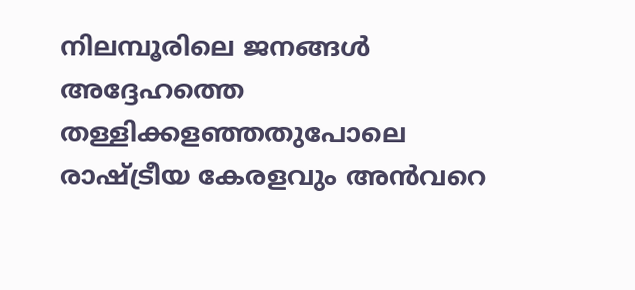നിലമ്പൂരിലെ ജനങ്ങൾ അദ്ദേഹത്തെ തള്ളിക്കളഞ്ഞതുപോലെ രാഷ്ട്രീയ കേരളവും അൻവറെ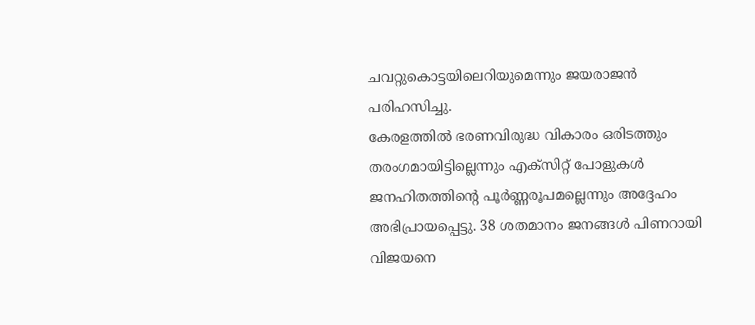ചവറ്റുകൊട്ടയിലെറിയുമെന്നും ജയരാജൻ പരിഹസിച്ചു.
കേരളത്തിൽ ഭരണവിരുദ്ധ വികാരം ഒരിടത്തും തരംഗമായിട്ടില്ലെന്നും എക്സിറ്റ് പോളുകൾ ജനഹിതത്തിന്റെ പൂർണ്ണരൂപമല്ലെന്നും അദ്ദേഹം അഭിപ്രായപ്പെട്ടു. 38 ശതമാനം ജനങ്ങൾ പിണറായി വിജയനെ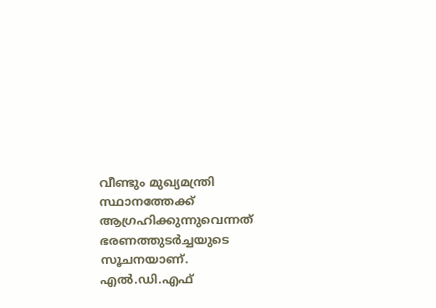വീണ്ടും മുഖ്യമന്ത്രി സ്ഥാനത്തേക്ക് ആഗ്രഹിക്കുന്നുവെന്നത് ഭരണത്തുടർച്ചയുടെ സൂചനയാണ്. എൽ.ഡി.എഫ്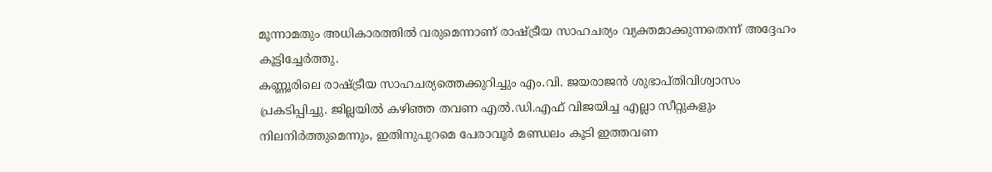മൂന്നാമതും അധികാരത്തിൽ വരുമെന്നാണ് രാഷ്ട്രീയ സാഹചര്യം വ്യക്തമാക്കുന്നതെന്ന് അദ്ദേഹം കൂട്ടിച്ചേർത്തു.
കണ്ണൂരിലെ രാഷ്ട്രീയ സാഹചര്യത്തെക്കുറിച്ചും എം.വി. ജയരാജൻ ശുഭാപ്തിവിശ്വാസം പ്രകടിപ്പിച്ചു. ജില്ലയിൽ കഴിഞ്ഞ തവണ എൽ.ഡി.എഫ് വിജയിച്ച എല്ലാ സീറ്റുകളും നിലനിർത്തുമെന്നും, ഇതിനുപുറമെ പേരാവൂർ മണ്ഡലം കൂടി ഇത്തവണ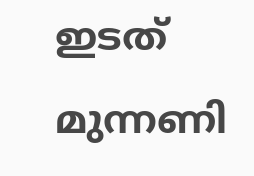ഇടത് മുന്നണി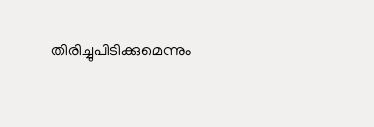തിരിച്ചുപിടിക്കുമെന്നും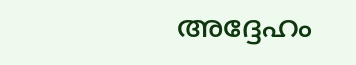അദ്ദേഹം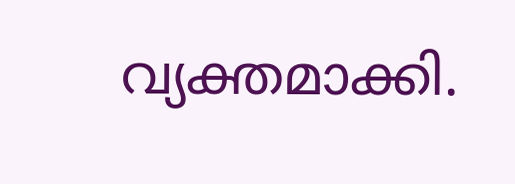വ്യക്തമാക്കി.